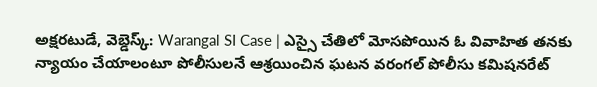అక్షరటుడే, వెబ్డెస్క్: Warangal SI Case | ఎస్సై చేతిలో మోసపోయిన ఓ వివాహిత తనకు న్యాయం చేయాలంటూ పోలీసులనే ఆశ్రయించిన ఘటన వరంగల్ పోలీసు కమిషనరేట్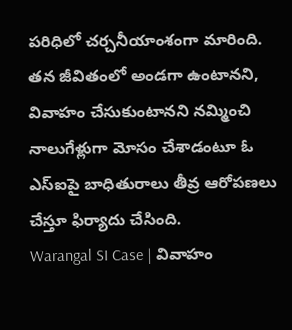పరిధిలో చర్చనీయాంశంగా మారింది. తన జీవితంలో అండగా ఉంటానని, వివాహం చేసుకుంటానని నమ్మించి నాలుగేళ్లుగా మోసం చేశాడంటూ ఓ ఎస్ఐపై బాధితురాలు తీవ్ర ఆరోపణలు చేస్తూ ఫిర్యాదు చేసింది.
Warangal SI Case | వివాహం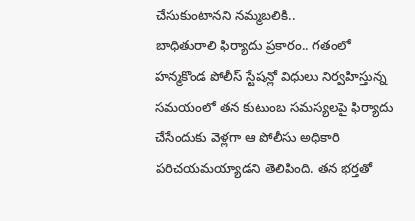చేసుకుంటానని నమ్మబలికి..
బాధితురాలి ఫిర్యాదు ప్రకారం.. గతంలో హన్మకొండ పోలీస్ స్టేషన్లో విధులు నిర్వహిస్తున్న సమయంలో తన కుటుంబ సమస్యలపై ఫిర్యాదు చేసేందుకు వెళ్లగా ఆ పోలీసు అధికారి పరిచయమయ్యాడని తెలిపింది. తన భర్తతో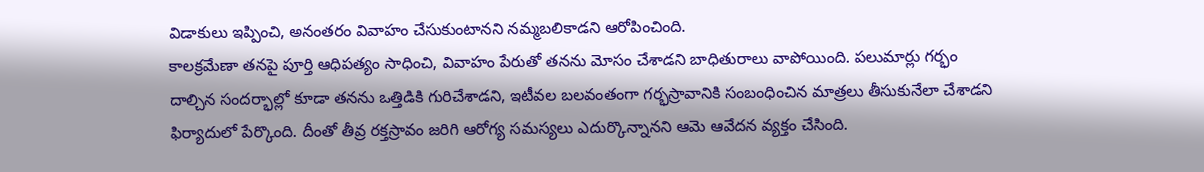విడాకులు ఇప్పించి, అనంతరం వివాహం చేసుకుంటానని నమ్మబలికాడని ఆరోపించింది.
కాలక్రమేణా తనపై పూర్తి ఆధిపత్యం సాధించి, వివాహం పేరుతో తనను మోసం చేశాడని బాధితురాలు వాపోయింది. పలుమార్లు గర్భం దాల్చిన సందర్భాల్లో కూడా తనను ఒత్తిడికి గురిచేశాడని, ఇటీవల బలవంతంగా గర్భస్రావానికి సంబంధించిన మాత్రలు తీసుకునేలా చేశాడని ఫిర్యాదులో పేర్కొంది. దీంతో తీవ్ర రక్తస్రావం జరిగి ఆరోగ్య సమస్యలు ఎదుర్కొన్నానని ఆమె ఆవేదన వ్యక్తం చేసింది.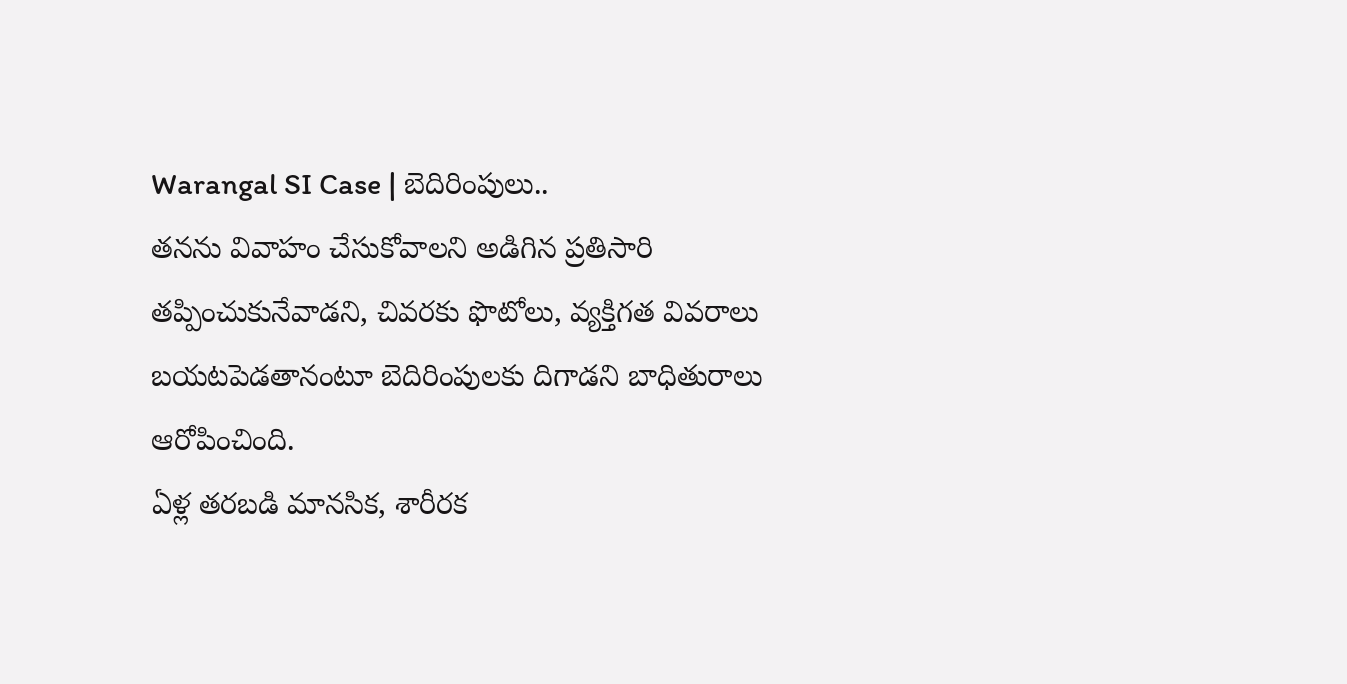Warangal SI Case | బెదిరింపులు..
తనను వివాహం చేసుకోవాలని అడిగిన ప్రతిసారి తప్పించుకునేవాడని, చివరకు ఫొటోలు, వ్యక్తిగత వివరాలు బయటపెడతానంటూ బెదిరింపులకు దిగాడని బాధితురాలు ఆరోపించింది.
ఏళ్ల తరబడి మానసిక, శారీరక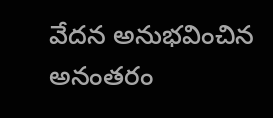వేదన అనుభవించిన అనంతరం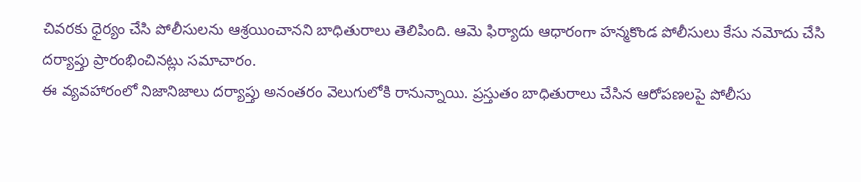చివరకు ధైర్యం చేసి పోలీసులను ఆశ్రయించానని బాధితురాలు తెలిపింది. ఆమె ఫిర్యాదు ఆధారంగా హన్మకొండ పోలీసులు కేసు నమోదు చేసి దర్యాప్తు ప్రారంభించినట్లు సమాచారం.
ఈ వ్యవహారంలో నిజానిజాలు దర్యాప్తు అనంతరం వెలుగులోకి రానున్నాయి. ప్రస్తుతం బాధితురాలు చేసిన ఆరోపణలపై పోలీసు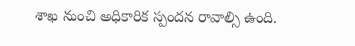శాఖ నుంచి అధికారిక స్పందన రావాల్సి ఉంది.